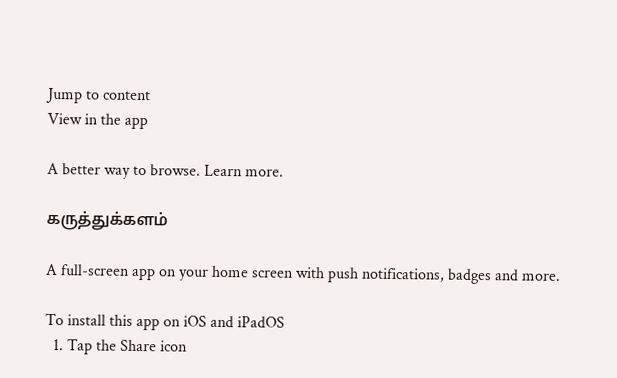Jump to content
View in the app

A better way to browse. Learn more.

கருத்துக்களம்

A full-screen app on your home screen with push notifications, badges and more.

To install this app on iOS and iPadOS
  1. Tap the Share icon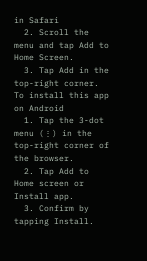in Safari
  2. Scroll the menu and tap Add to Home Screen.
  3. Tap Add in the top-right corner.
To install this app on Android
  1. Tap the 3-dot menu (⋮) in the top-right corner of the browser.
  2. Tap Add to Home screen or Install app.
  3. Confirm by tapping Install.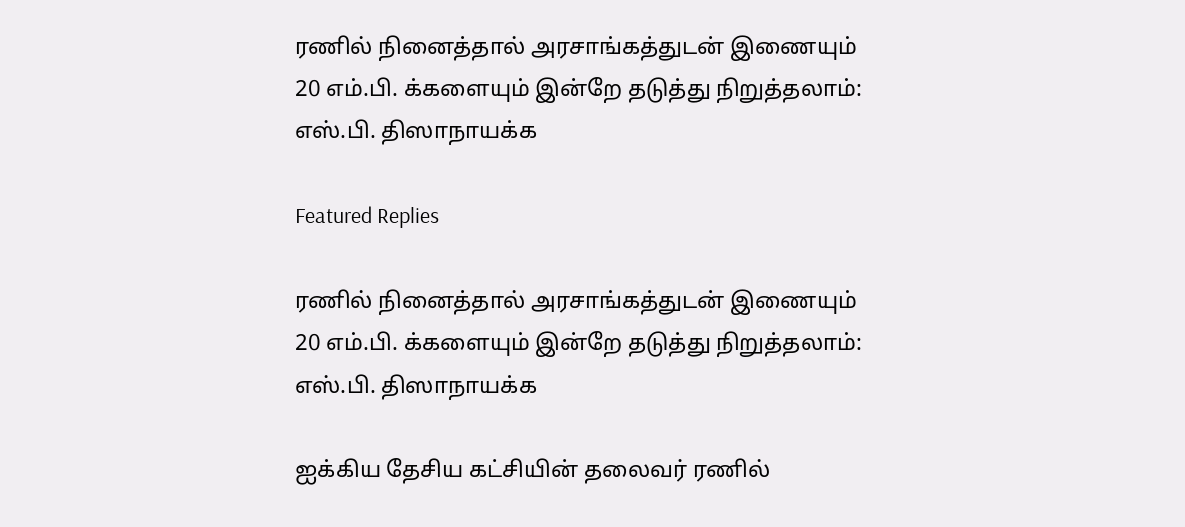ரணில் நினைத்தால் அரசாங்கத்துடன் இணையும் 20 எம்.பி. க்களையும் இன்றே தடுத்து நிறுத்தலாம்: எஸ்.பி. திஸாநாயக்க

Featured Replies

ரணில் நினைத்தால் அரசாங்கத்துடன் இணையும் 20 எம்.பி. க்களையும் இன்றே தடுத்து நிறுத்தலாம்: எஸ்.பி. திஸாநாயக்க

ஐக்கிய தேசிய கட்சியின் தலைவர் ரணில்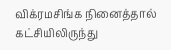விக்ரமசிங்க நினைத்தால் கட்சியிலிருந்து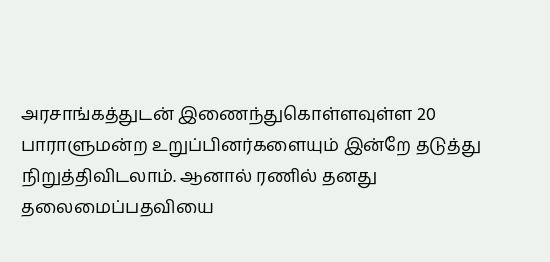அரசாங்கத்துடன் இணைந்துகொள்ளவுள்ள 20 பாராளுமன்ற உறுப்பினர்களையும் இன்றே தடுத்து நிறுத்திவிடலாம். ஆனால் ரணில் தனது தலைமைப்பதவியை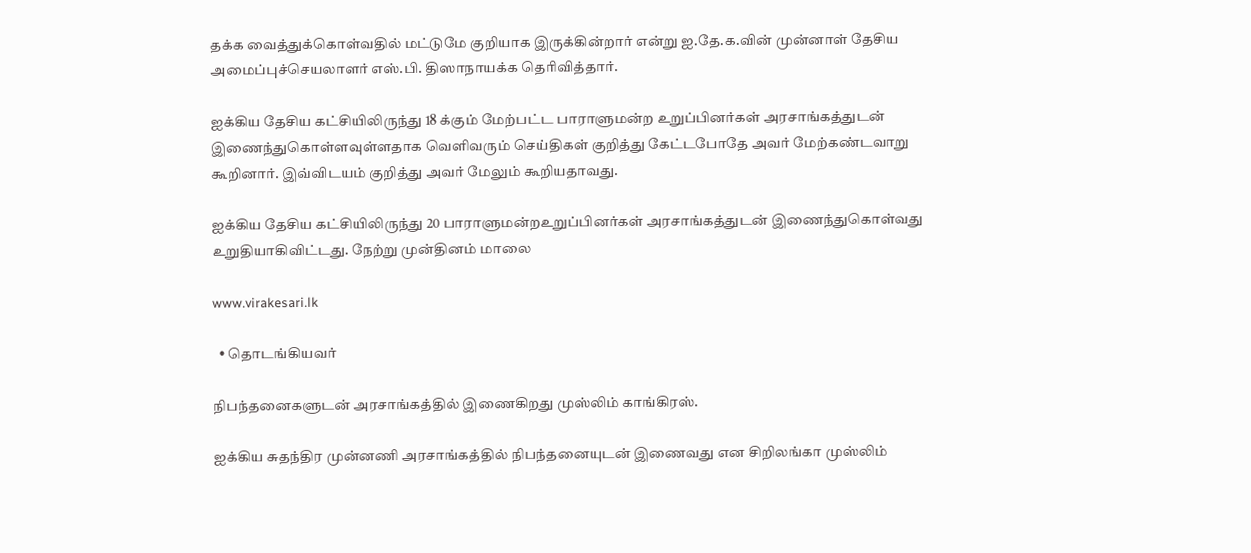தக்க வைத்துக்கொள்வதில் மட்டுமே குறியாக இருக்கின்றார் என்று ஐ.தே.க.வின் முன்னாள் தேசிய அமைப்புச்செயலாளர் எஸ்.பி. திஸாநாயக்க தெரிவித்தார்.

ஐக்கிய தேசிய கட்சியிலிருந்து 18 க்கும் மேற்பட்ட பாராளுமன்ற உறுப்பினர்கள் அரசாங்கத்துடன் இணைந்துகொள்ளவுள்ளதாக வெளிவரும் செய்திகள் குறித்து கேட்டபோதே அவர் மேற்கண்டவாறு கூறினார். இவ்விடயம் குறித்து அவர் மேலும் கூறியதாவது.

ஐக்கிய தேசிய கட்சியிலிருந்து 20 பாராளுமன்றஉறுப்பினர்கள் அரசாங்கத்துடன் இணைந்துகொள்வது உறுதியாகிவிட்டது. நேற்று முன்தினம் மாலை

www.virakesari.lk

  • தொடங்கியவர்

நிபந்தனைகளுடன் அரசாங்கத்தில் இணைகிறது முஸ்லிம் காங்கிரஸ்.

ஐக்கிய சுதந்திர முன்னணி அரசாங்கத்தில் நிபந்தனையுடன் இணைவது என சிறிலங்கா முஸ்லிம்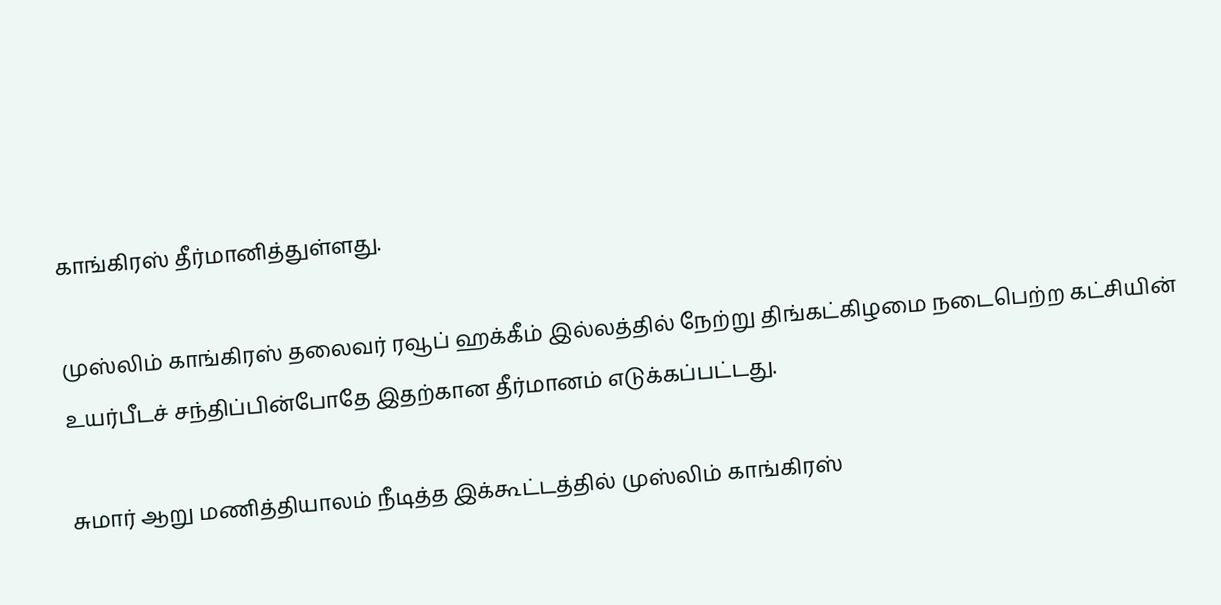காங்கிரஸ் தீர்மானித்துள்ளது.

முஸ்லிம் காங்கிரஸ் தலைவர் ரவூப் ஹக்கீம் இல்லத்தில் நேற்று திங்கட்கிழமை நடைபெற்ற கட்சியின் உயர்பீடச் சந்திப்பின்போதே இதற்கான தீர்மானம் எடுக்கப்பட்டது.

சுமார் ஆறு மணித்தியாலம் நீடித்த இக்கூட்டத்தில் முஸ்லிம் காங்கிரஸ்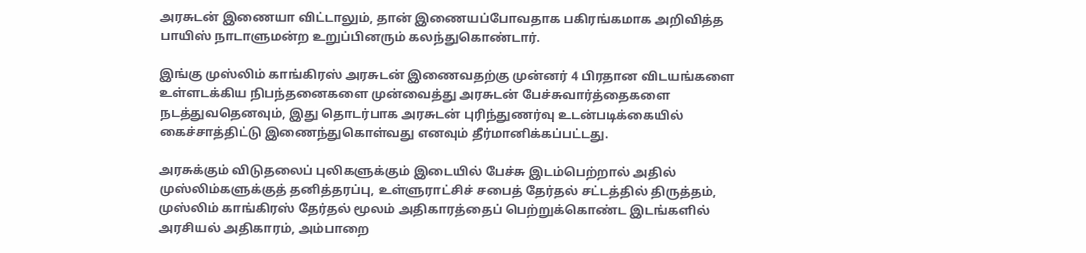அரசுடன் இணையா விட்டாலும், தான் இணையப்போவதாக பகிரங்கமாக அறிவித்த பாயிஸ் நாடாளுமன்ற உறுப்பினரும் கலந்துகொண்டார்.

இங்கு முஸ்லிம் காங்கிரஸ் அரசுடன் இணைவதற்கு முன்னர் 4 பிரதான விடயங்களை உள்ளடக்கிய நிபந்தனைகளை முன்வைத்து அரசுடன் பேச்சுவார்த்தைகளை நடத்துவதெனவும், இது தொடர்பாக அரசுடன் புரிந்துணர்வு உடன்படிக்கையில் கைச்சாத்திட்டு இணைந்துகொள்வது எனவும் தீர்மானிக்கப்பட்டது.

அரசுக்கும் விடுதலைப் புலிகளுக்கும் இடையில் பேச்சு இடம்பெற்றால் அதில் முஸ்லிம்களுக்குத் தனித்தரப்பு, உள்ளுராட்சிச் சபைத் தேர்தல் சட்டத்தில் திருத்தம், முஸ்லிம் காங்கிரஸ் தேர்தல் மூலம் அதிகாரத்தைப் பெற்றுக்கொண்ட இடங்களில் அரசியல் அதிகாரம், அம்பாறை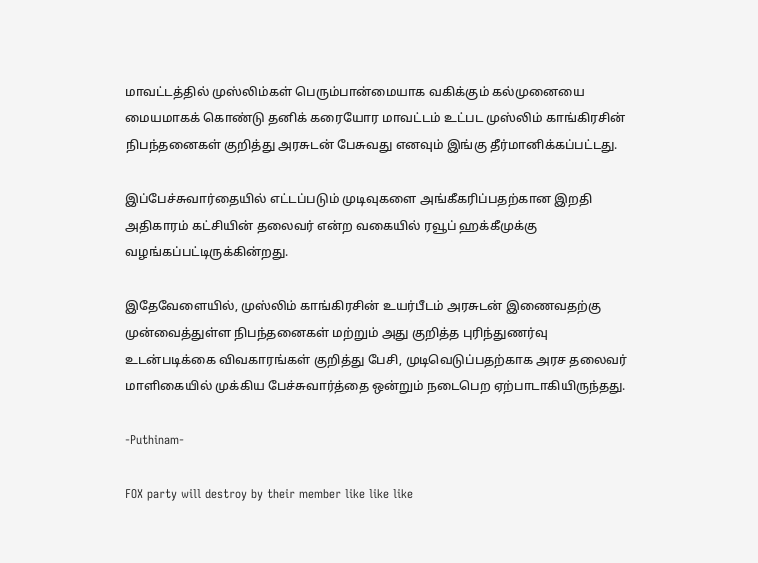மாவட்டத்தில் முஸ்லிம்கள் பெரும்பான்மையாக வகிக்கும் கல்முனையை மையமாகக் கொண்டு தனிக் கரையோர மாவட்டம் உட்பட முஸ்லிம் காங்கிரசின் நிபந்தனைகள் குறித்து அரசுடன் பேசுவது எனவும் இங்கு தீர்மானிக்கப்பட்டது.

இப்பேச்சுவார்தையில் எட்டப்படும் முடிவுகளை அங்கீகரிப்பதற்கான இறதி அதிகாரம் கட்சியின் தலைவர் என்ற வகையில் ரவூப் ஹக்கீமுக்கு வழங்கப்பட்டிருக்கின்றது.

இதேவேளையில், முஸ்லிம் காங்கிரசின் உயர்பீடம் அரசுடன் இணைவதற்கு முன்வைத்துள்ள நிபந்தனைகள் மற்றும் அது குறித்த புரிந்துணர்வு உடன்படிக்கை விவகாரங்கள் குறித்து பேசி, முடிவெடுப்பதற்காக அரச தலைவர் மாளிகையில் முக்கிய பேச்சுவார்த்தை ஒன்றும் நடைபெற ஏற்பாடாகியிருந்தது.

-Puthinam-

FOX party will destroy by their member like like like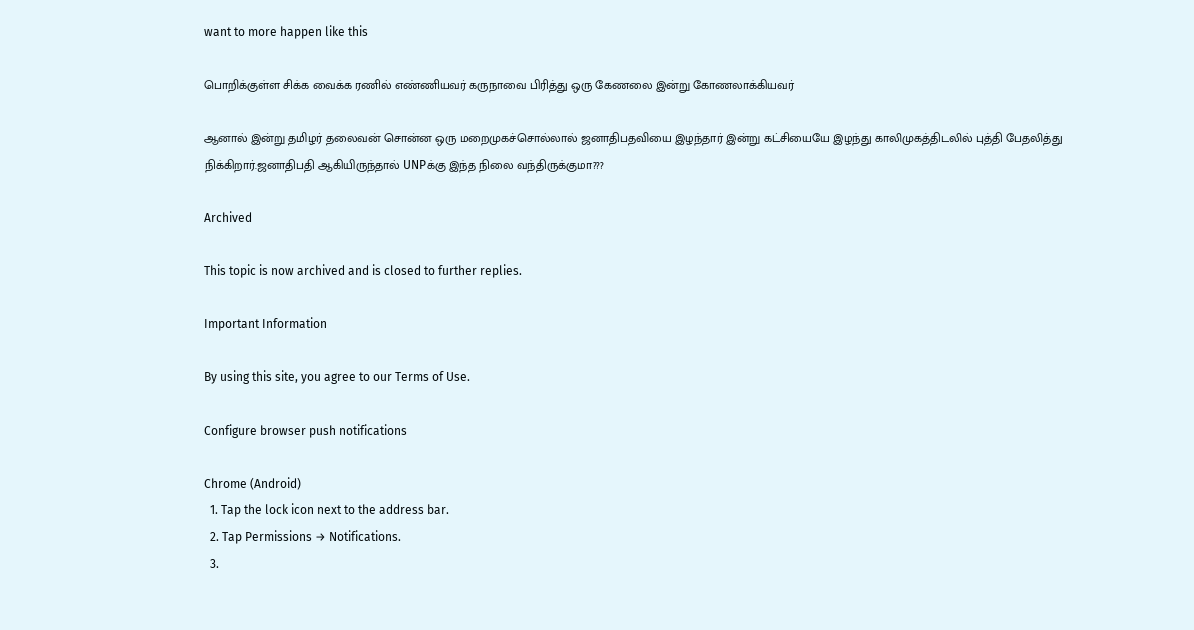want to more happen like this

பொறிக்குள்ள சிக்க வைக்க ரணில் எண்ணியவர் கருநாவை பிரித்து ஒரு கேணலை இன்று கோணலாக்கியவர்

ஆனால் இன்று தமிழர் தலைவன் சொன்ன ஒரு மறைமுகச்சொல்லால் ஜனாதிபதவியை இழந்தார் இன்று கட்சியையே இழந்து காலிமுகத்திடலில் புத்தி பேதலித்து நிக்கிறார்.ஜனாதிபதி ஆகியிருந்தால் UNPக்கு இந்த நிலை வந்திருக்குமா???

Archived

This topic is now archived and is closed to further replies.

Important Information

By using this site, you agree to our Terms of Use.

Configure browser push notifications

Chrome (Android)
  1. Tap the lock icon next to the address bar.
  2. Tap Permissions → Notifications.
  3.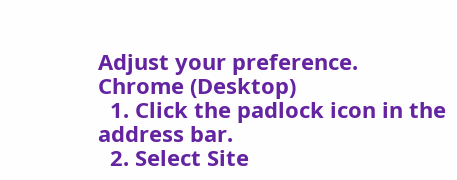Adjust your preference.
Chrome (Desktop)
  1. Click the padlock icon in the address bar.
  2. Select Site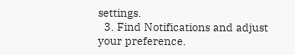settings.
  3. Find Notifications and adjust your preference.